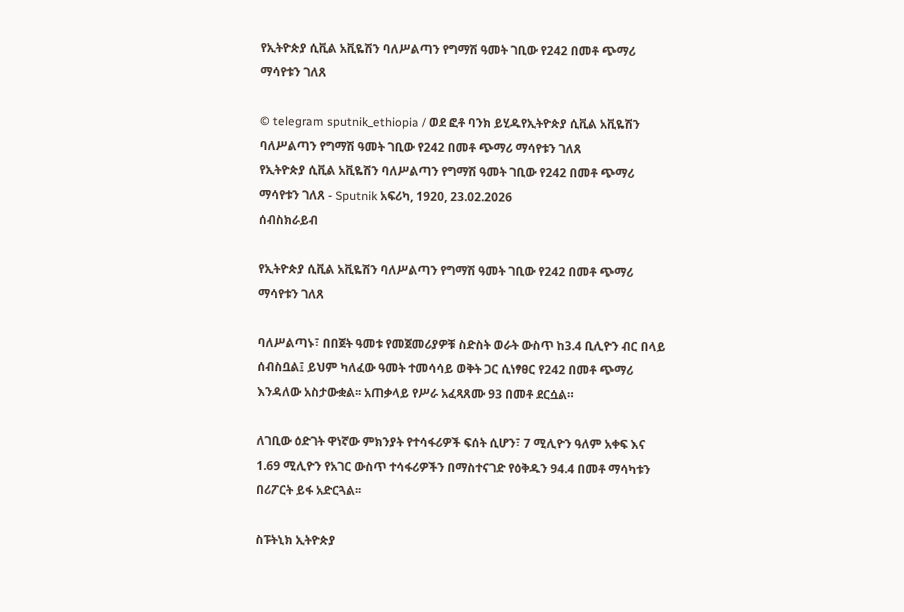የኢትዮጵያ ሲቪል አቪዬሽን ባለሥልጣን የግማሽ ዓመት ገቢው የ242 በመቶ ጭማሪ ማሳየቱን ገለጸ

© telegram sputnik_ethiopia / ወደ ፎቶ ባንክ ይሂዱየኢትዮጵያ ሲቪል አቪዬሽን ባለሥልጣን የግማሽ ዓመት ገቢው የ242 በመቶ ጭማሪ ማሳየቱን ገለጸ
የኢትዮጵያ ሲቪል አቪዬሽን ባለሥልጣን የግማሽ ዓመት ገቢው የ242 በመቶ ጭማሪ ማሳየቱን ገለጸ - Sputnik አፍሪካ, 1920, 23.02.2026
ሰብስክራይብ

የኢትዮጵያ ሲቪል አቪዬሽን ባለሥልጣን የግማሽ ዓመት ገቢው የ242 በመቶ ጭማሪ ማሳየቱን ገለጸ

ባለሥልጣኑ፣ በበጀት ዓመቱ የመጀመሪያዎቹ ስድስት ወራት ውስጥ ከ3.4 ቢሊዮን ብር በላይ ሰብስቧል፤ ይህም ካለፈው ዓመት ተመሳሳይ ወቅት ጋር ሲነፃፀር የ242 በመቶ ጭማሪ እንዳለው አስታውቋል፡፡ አጠቃላይ የሥራ አፈጻጸሙ 93 በመቶ ደርሷል።

ለገቢው ዕድገት ዋነኛው ምክንያት የተሳፋሪዎች ፍሰት ሲሆን፣ 7 ሚሊዮን ዓለም አቀፍ እና 1.69 ሚሊዮን የአገር ውስጥ ተሳፋሪዎችን በማስተናገድ የዕቅዱን 94.4 በመቶ ማሳካቱን በሪፖርት ይፋ አድርጓል፡፡

ስፑትኒክ ኢትዮጵያ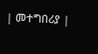| መተግበሪያ |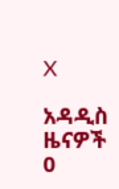X

አዳዲስ ዜናዎች
0